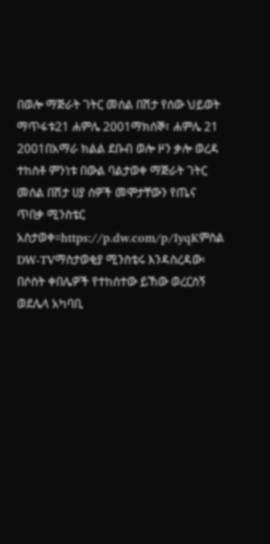በወሎ ማጅራት ገትር መሰል በሽታ የሰው ህይወት ማጥፋቱ21 ሐምሌ 2001ማክሰኞ፣ ሐምሌ 21 2001በአማራ ክልል ደቡብ ወሎ ዞን ቃሎ ወረዳ ተከስቶ ምንነቱ በውል ባልታወቀ ማጅራት ገትር መሰል በሽታ ሀያ ሰዎች መሞታቸውን የጤና ጥበቃ ሚንስቴር አስታወቀ።https://p.dw.com/p/IyqKምስል DW-TVማስታወቂያ ሚንስቴሩ እንዳስረዳው፡ በሶስት ቀበሌዎች የተከሰተው ይኸው ወረርስኝ ወደሌላ አካባቢ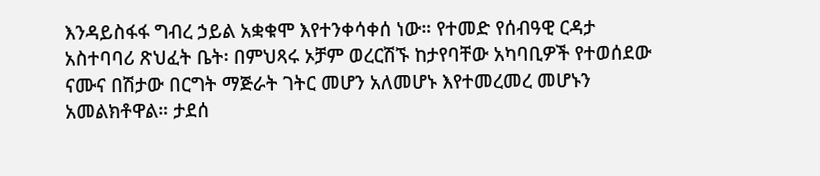እንዳይስፋፋ ግብረ ኃይል አቋቁሞ እየተንቀሳቀሰ ነው። የተመድ የሰብዓዊ ርዳታ አስተባባሪ ጽህፈት ቤት፡ በምህጻሩ ኦቻም ወረርሽኙ ከታየባቸው አካባቢዎች የተወሰደው ናሙና በሽታው በርግት ማጅራት ገትር መሆን አለመሆኑ እየተመረመረ መሆኑን አመልክቶዋል። ታደሰ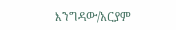እንግዳው/አርያም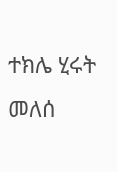ተክሌ ሂሩት መለሰ